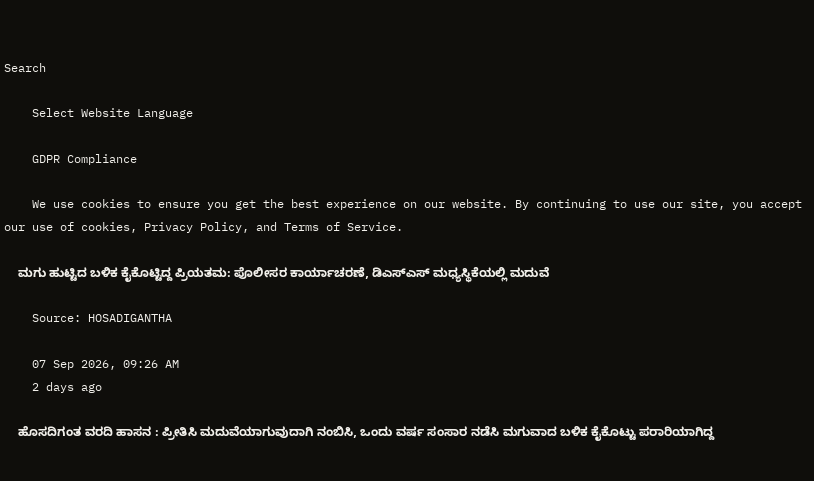Search

    Select Website Language

    GDPR Compliance

    We use cookies to ensure you get the best experience on our website. By continuing to use our site, you accept our use of cookies, Privacy Policy, and Terms of Service.

    ಮಗು ಹುಟ್ಟಿದ ಬಳಿಕ ಕೈಕೊಟ್ಟಿದ್ದ ಪ್ರಿಯತಮ: ಪೊಲೀಸರ ಕಾರ್ಯಾಚರಣೆ, ಡಿಎಸ್‌ಎಸ್‌ ಮಧ್ಯಸ್ಥಿಕೆಯಲ್ಲಿ ಮದುವೆ

    Source: HOSADIGANTHA

    07 Sep 2026, 09:26 AM
    2 days ago

    ಹೊಸದಿಗಂತ ವರದಿ ಹಾಸನ : ಪ್ರೀತಿಸಿ ಮದುವೆಯಾಗುವುದಾಗಿ ನಂಬಿಸಿ, ಒಂದು ವರ್ಷ ಸಂಸಾರ ನಡೆಸಿ ಮಗುವಾದ ಬಳಿಕ ಕೈಕೊಟ್ಟು ಪರಾರಿಯಾಗಿದ್ದ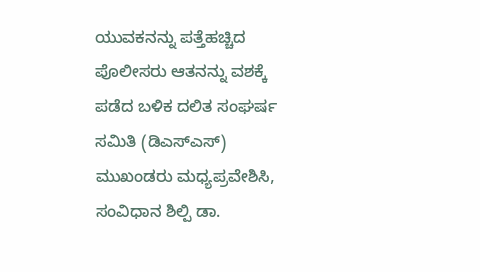ಯುವಕನನ್ನು ಪತ್ತೆಹಚ್ಚಿದ ಪೊಲೀಸರು ಆತನನ್ನು ವಶಕ್ಕೆ ಪಡೆದ ಬಳಿಕ ದಲಿತ ಸಂಘರ್ಷ ಸಮಿತಿ (ಡಿಎಸ್‌ಎಸ್) ಮುಖಂಡರು ಮಧ್ಯಪ್ರವೇಶಿಸಿ, ಸಂವಿಧಾನ ಶಿಲ್ಪಿ ಡಾ.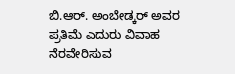ಬಿ.ಆರ್. ಅಂಬೇಡ್ಕರ್ ಅವರ ಪ್ರತಿಮೆ ಎದುರು ವಿವಾಹ ನೆರವೇರಿಸುವ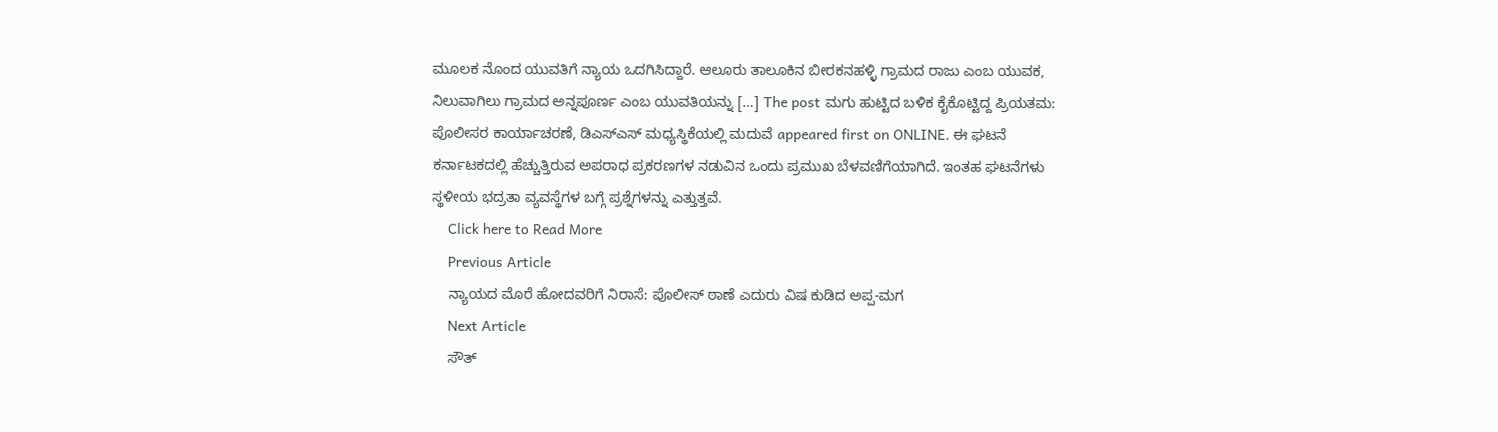ಮೂಲಕ ನೊಂದ ಯುವತಿಗೆ ನ್ಯಾಯ ಒದಗಿಸಿದ್ದಾರೆ. ಆಲೂರು ತಾಲೂಕಿನ ಬೀರಕನಹಳ್ಳಿ ಗ್ರಾಮದ ರಾಜು ಎಂಬ ಯುವಕ, ನಿಲುವಾಗಿಲು ಗ್ರಾಮದ ಅನ್ನಪೂರ್ಣ ಎಂಬ ಯುವತಿಯನ್ನು […] The post ಮಗು ಹುಟ್ಟಿದ ಬಳಿಕ ಕೈಕೊಟ್ಟಿದ್ದ ಪ್ರಿಯತಮ: ಪೊಲೀಸರ ಕಾರ್ಯಾಚರಣೆ, ಡಿಎಸ್‌ಎಸ್‌ ಮಧ್ಯಸ್ಥಿಕೆಯಲ್ಲಿ ಮದುವೆ appeared first on ONLINE. ಈ ಘಟನೆ ಕರ್ನಾಟಕದಲ್ಲಿ ಹೆಚ್ಚುತ್ತಿರುವ ಅಪರಾಧ ಪ್ರಕರಣಗಳ ನಡುವಿನ ಒಂದು ಪ್ರಮುಖ ಬೆಳವಣಿಗೆಯಾಗಿದೆ. ಇಂತಹ ಘಟನೆಗಳು ಸ್ಥಳೀಯ ಭದ್ರತಾ ವ್ಯವಸ್ಥೆಗಳ ಬಗ್ಗೆ ಪ್ರಶ್ನೆಗಳನ್ನು ಎತ್ತುತ್ತವೆ.
    Click here to Read More
    Previous Article
    ನ್ಯಾಯದ ಮೊರೆ ಹೋದವರಿಗೆ ನಿರಾಸೆ: ಪೊಲೀಸ್ ಠಾಣೆ ಎದುರು ವಿಷ ಕುಡಿದ ಅಪ್ಪ-ಮಗ
    Next Article
    ಸೌತ್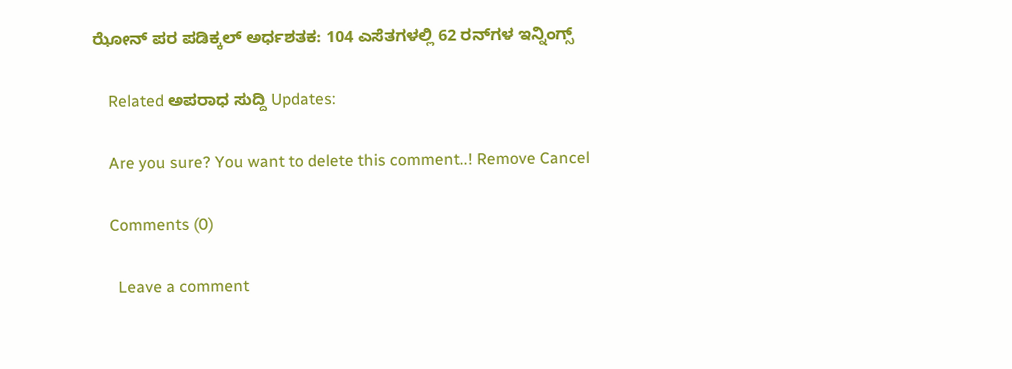ಝೋನ್ ಪರ ಪಡಿಕ್ಕಲ್ ಅರ್ಧಶತಕ: 104 ಎಸೆತಗಳಲ್ಲಿ 62 ರನ್‌ಗಳ ಇನ್ನಿಂಗ್ಸ್

    Related ಅಪರಾಧ ಸುದ್ದಿ Updates:

    Are you sure? You want to delete this comment..! Remove Cancel

    Comments (0)

      Leave a comment